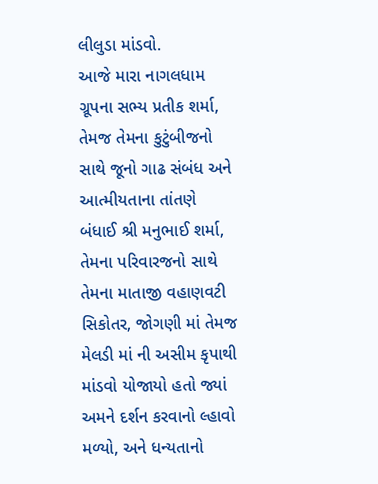લીલુડા માંડવો.
આજે મારા નાગલધામ ગ્રૂપના સભ્ય પ્રતીક શર્મા, તેમજ તેમના કુટુંબીજનો સાથે જૂનો ગાઢ સંબંધ અને આત્મીયતાના તાંતણે બંધાઈ શ્રી મનુભાઈ શર્મા, તેમના પરિવારજનો સાથે તેમના માતાજી વહાણવટી સિકોતર, જોગણી માં તેમજ મેલડી માં ની અસીમ કૃપાથી માંડવો યોજાયો હતો જ્યાં અમને દર્શન કરવાનો લ્હાવો મળ્યો, અને ધન્યતાનો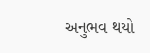અનુભવ થયો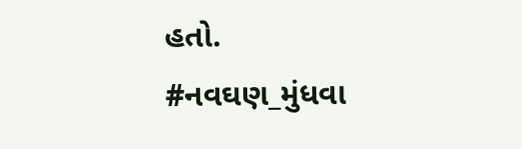હતો.
#નવઘણ_મુંધવા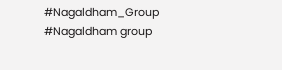#Nagaldham_Group #Nagaldham group